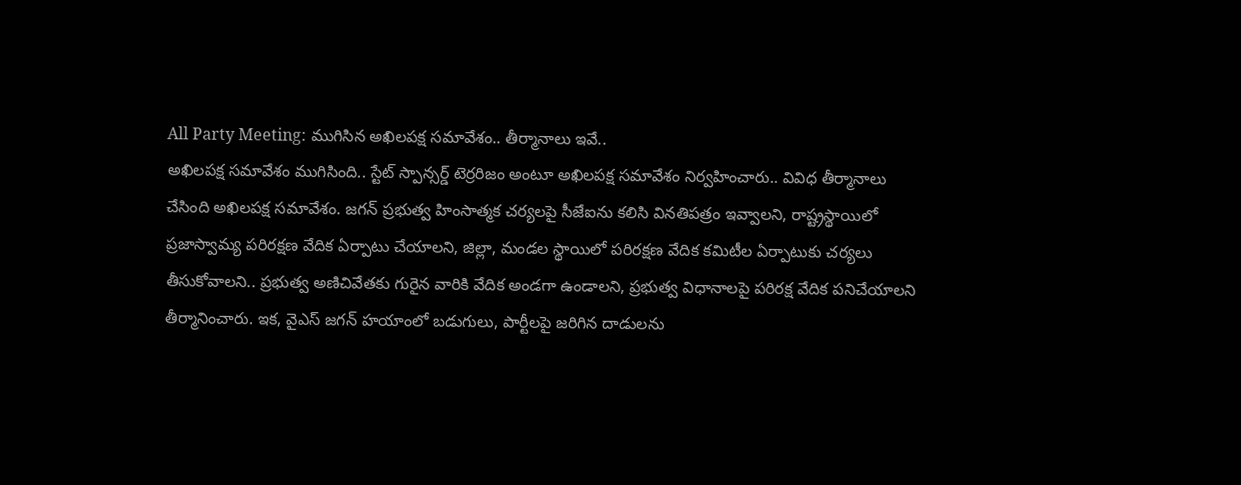All Party Meeting: ముగిసిన అఖిలపక్ష సమావేశం.. తీర్మానాలు ఇవే..
అఖిలపక్ష సమావేశం ముగిసింది.. స్టేట్ స్పాన్సర్డ్ టెర్రరిజం అంటూ అఖిలపక్ష సమావేశం నిర్వహించారు.. వివిధ తీర్మానాలు చేసింది అఖిలపక్ష సమావేశం. జగన్ ప్రభుత్వ హింసాత్మక చర్యలపై సీజేఐను కలిసి వినతిపత్రం ఇవ్వాలని, రాష్ట్రస్థాయిలో ప్రజాస్వామ్య పరిరక్షణ వేదిక ఏర్పాటు చేయాలని, జిల్లా, మండల స్థాయిలో పరిరక్షణ వేదిక కమిటీల ఏర్పాటుకు చర్యలు తీసుకోవాలని.. ప్రభుత్వ అణిచివేతకు గురైన వారికి వేదిక అండగా ఉండాలని, ప్రభుత్వ విధానాలపై పరిరక్ష వేదిక పనిచేయాలని తీర్మానించారు. ఇక, వైఎస్ జగన్ హయాంలో బడుగులు, పార్టీలపై జరిగిన దాడులను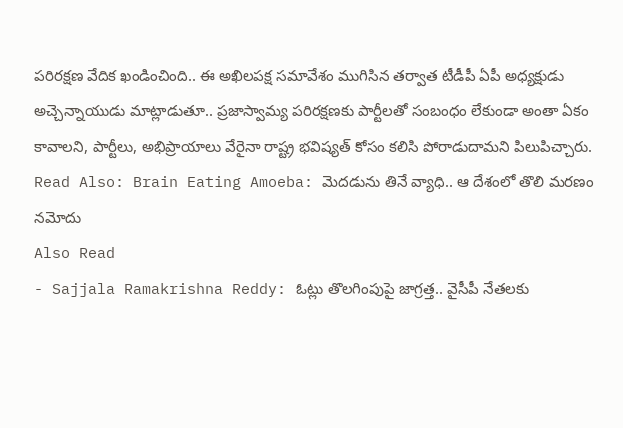పరిరక్షణ వేదిక ఖండించింది.. ఈ అఖిలపక్ష సమావేశం ముగిసిన తర్వాత టీడీపీ ఏపీ అధ్యక్షుడు అచ్చెన్నాయుడు మాట్లాడుతూ.. ప్రజాస్వామ్య పరిరక్షణకు పార్టీలతో సంబంధం లేకుండా అంతా ఏకం కావాలని, పార్టీలు, అభిప్రాయాలు వేరైనా రాష్ట్ర భవిష్యత్ కోసం కలిసి పోరాడుదామని పిలుపిచ్చారు.
Read Also: Brain Eating Amoeba: మెదడును తినే వ్యాధి.. ఆ దేశంలో తొలి మరణం నమోదు
Also Read
- Sajjala Ramakrishna Reddy: ఓట్లు తొలగింపుపై జాగ్రత్త.. వైసీపీ నేతలకు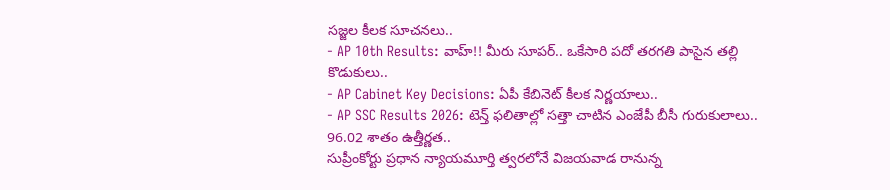సజ్జల కీలక సూచనలు..
- AP 10th Results: వాహ్!! మీరు సూపర్.. ఒకేసారి పదో తరగతి పాసైన తల్లి కొడుకులు..
- AP Cabinet Key Decisions: ఏపీ కేబినెట్ కీలక నిర్ణయాలు..
- AP SSC Results 2026: టెన్త్ ఫలితాల్లో సత్తా చాటిన ఎంజేపీ బీసీ గురుకులాలు.. 96.02 శాతం ఉత్తీర్ణత..
సుప్రీంకోర్టు ప్రధాన న్యాయమూర్తి త్వరలోనే విజయవాడ రానున్న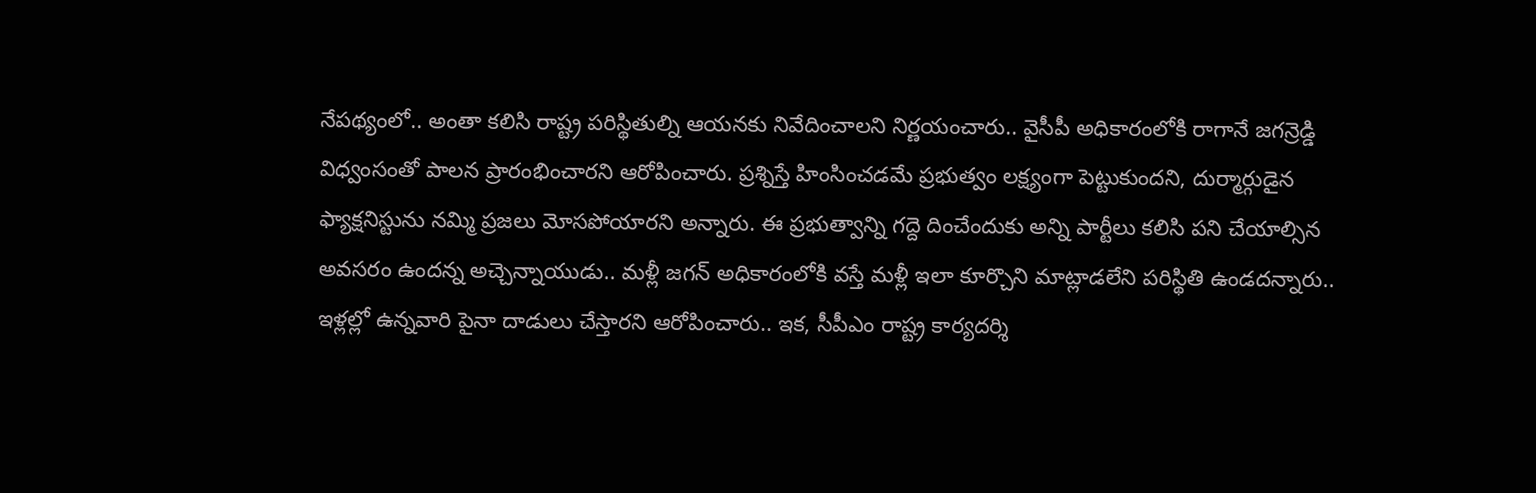నేపథ్యంలో.. అంతా కలిసి రాష్ట్ర పరిస్థితుల్ని ఆయనకు నివేదించాలని నిర్ణయంచారు.. వైసీపీ అధికారంలోకి రాగానే జగన్రెడ్డి విధ్వంసంతో పాలన ప్రారంభించారని ఆరోపించారు. ప్రశ్నిస్తే హింసించడమే ప్రభుత్వం లక్ష్యంగా పెట్టుకుందని, దుర్మార్గుడైన ఫ్యాక్షనిస్టును నమ్మి ప్రజలు మోసపోయారని అన్నారు. ఈ ప్రభుత్వాన్ని గద్దె దించేందుకు అన్ని పార్టీలు కలిసి పని చేయాల్సిన అవసరం ఉందన్న అచ్చెన్నాయుడు.. మళ్లీ జగన్ అధికారంలోకి వస్తే మళ్లీ ఇలా కూర్చొని మాట్లాడలేని పరిస్థితి ఉండదన్నారు.. ఇళ్లల్లో ఉన్నవారి పైనా దాడులు చేస్తారని ఆరోపించారు.. ఇక, సీపీఎం రాష్ట్ర కార్యదర్శి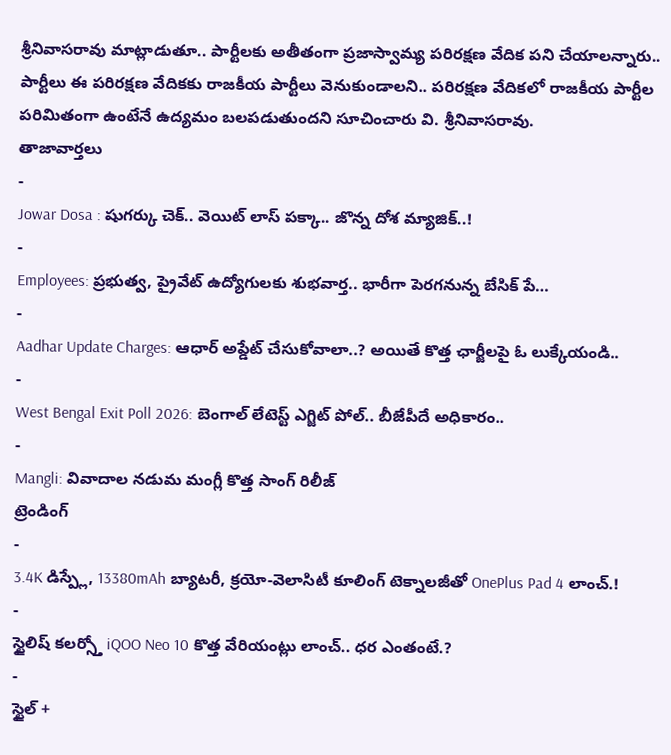శ్రీనివాసరావు మాట్లాడుతూ.. పార్టీలకు అతీతంగా ప్రజాస్వామ్య పరిరక్షణ వేదిక పని చేయాలన్నారు.. పార్టీలు ఈ పరిరక్షణ వేదికకు రాజకీయ పార్టీలు వెనుకుండాలని.. పరిరక్షణ వేదికలో రాజకీయ పార్టీల పరిమితంగా ఉంటేనే ఉద్యమం బలపడుతుందని సూచించారు వి. శ్రీనివాసరావు.
తాజావార్తలు
-
Jowar Dosa : షుగర్కు చెక్.. వెయిట్ లాస్ పక్కా.. జొన్న దోశ మ్యాజిక్..!
-
Employees: ప్రభుత్వ, ప్రైవేట్ ఉద్యోగులకు శుభవార్త.. భారీగా పెరగనున్న బేసిక్ పే…
-
Aadhar Update Charges: ఆధార్ అప్డేట్ చేసుకోవాలా..? అయితే కొత్త ఛార్జీలపై ఓ లుక్కేయండి..
-
West Bengal Exit Poll 2026: బెంగాల్ లేటెస్ట్ ఎగ్జిట్ పోల్.. బీజేపీదే అధికారం..
-
Mangli: వివాదాల నడుమ మంగ్లీ కొత్త సాంగ్ రిలీజ్
ట్రెండింగ్
-
3.4K డిస్ప్లే, 13380mAh బ్యాటరీ, క్రయో-వెలాసిటీ కూలింగ్ టెక్నాలజీతో OnePlus Pad 4 లాంచ్.!
-
స్టైలిష్ కలర్స్తో iQOO Neo 10 కొత్త వేరియంట్లు లాంచ్.. ధర ఎంతంటే.?
-
స్టైల్ +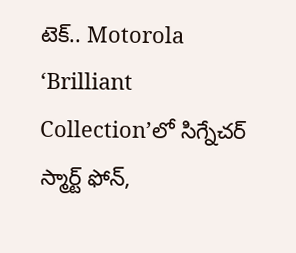టెక్.. Motorola ‘Brilliant Collection’లో సిగ్నేచర్ స్మార్ట్ ఫోన్,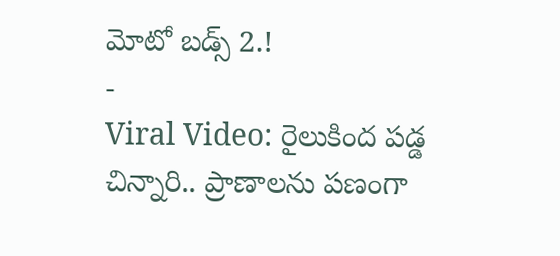మోటో బడ్స్ 2.!
-
Viral Video: రైలుకింద పడ్డ చిన్నారి.. ప్రాణాలను పణంగా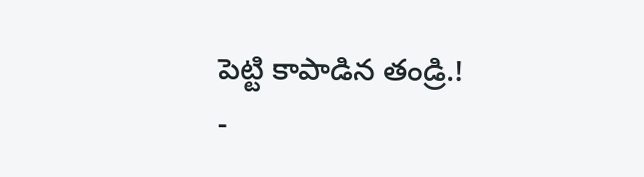పెట్టి కాపాడిన తండ్రి.!
-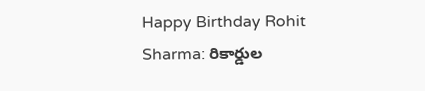Happy Birthday Rohit Sharma: రికార్డుల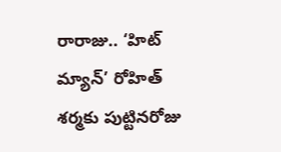రారాజు.. ‘హిట్ మ్యాన్’ రోహిత్ శర్మకు పుట్టినరోజు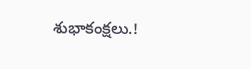శుభాకంక్షలు.!